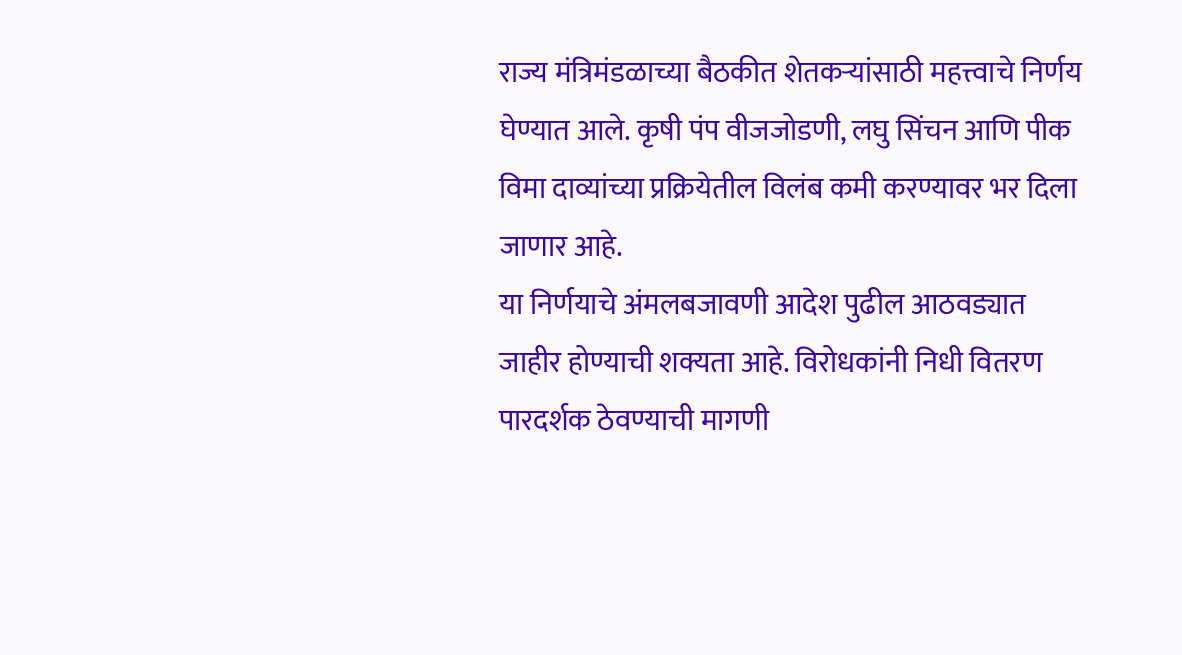राज्य मंत्रिमंडळाच्या बैठकीत शेतकऱ्यांसाठी महत्त्वाचे निर्णय घेण्यात आले. कृषी पंप वीजजोडणी, लघु सिंचन आणि पीक विमा दाव्यांच्या प्रक्रियेतील विलंब कमी करण्यावर भर दिला जाणार आहे.
या निर्णयाचे अंमलबजावणी आदेश पुढील आठवड्यात जाहीर होण्याची शक्यता आहे. विरोधकांनी निधी वितरण पारदर्शक ठेवण्याची मागणी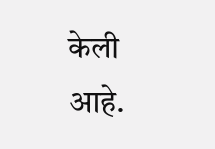केली आहे.